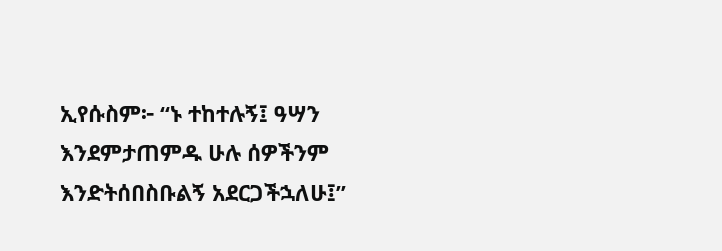ኢየሱስም፦ “ኑ ተከተሉኝ፤ ዓሣን እንደምታጠምዱ ሁሉ ሰዎችንም እንድትሰበስቡልኝ አደርጋችኋለሁ፤”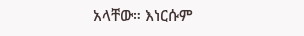አላቸው። እነርሱም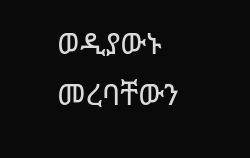ወዲያውኑ መረባቸውን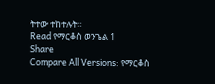ትተው ተከተሉት።
Read የማርቆስ ወንጌል 1
Share
Compare All Versions: የማርቆስ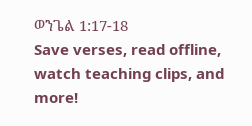ወንጌል 1:17-18
Save verses, read offline, watch teaching clips, and more!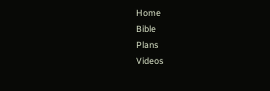Home
Bible
Plans
Videos